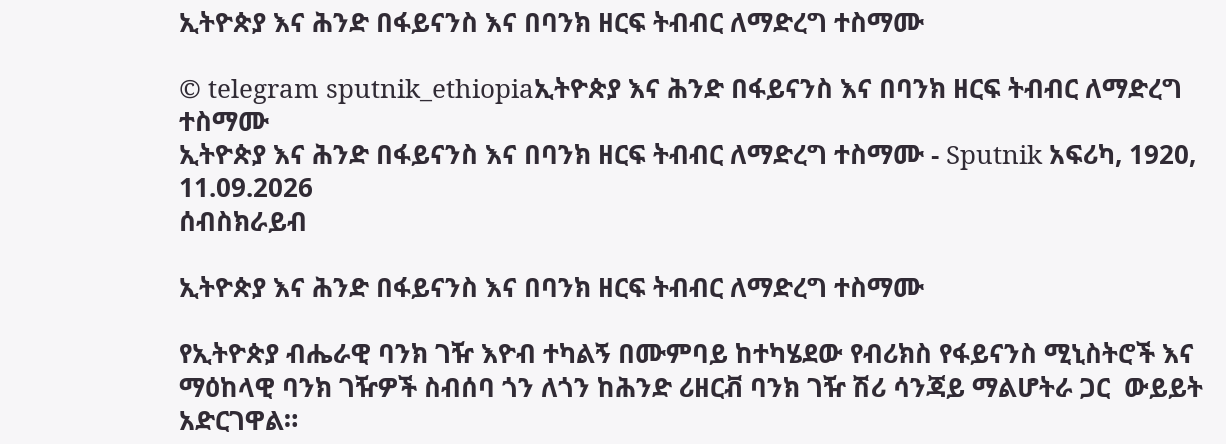ኢትዮጵያ እና ሕንድ በፋይናንስ እና በባንክ ዘርፍ ትብብር ለማድረግ ተስማሙ

© telegram sputnik_ethiopiaኢትዮጵያ እና ሕንድ በፋይናንስ እና በባንክ ዘርፍ ትብብር ለማድረግ ተስማሙ
ኢትዮጵያ እና ሕንድ በፋይናንስ እና በባንክ ዘርፍ ትብብር ለማድረግ ተስማሙ - Sputnik አፍሪካ, 1920, 11.09.2026
ሰብስክራይብ

ኢትዮጵያ እና ሕንድ በፋይናንስ እና በባንክ ዘርፍ ትብብር ለማድረግ ተስማሙ

የኢትዮጵያ ብሔራዊ ባንክ ገዥ እዮብ ተካልኝ በሙምባይ ከተካሄደው የብሪክስ የፋይናንስ ሚኒስትሮች እና ማዕከላዊ ባንክ ገዥዎች ስብሰባ ጎን ለጎን ከሕንድ ሪዘርቭ ባንክ ገዥ ሽሪ ሳንጃይ ማልሆትራ ጋር  ውይይት አድርገዋል።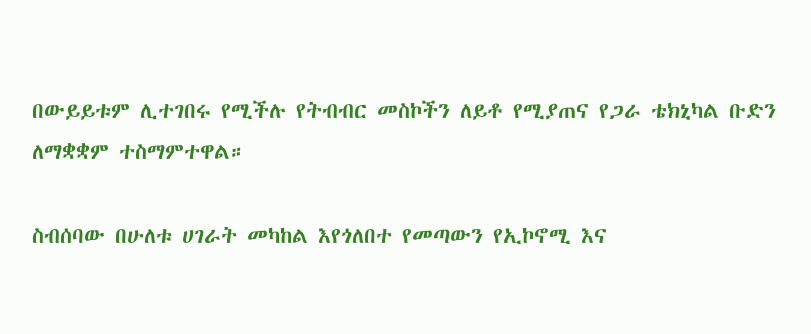በውይይቱም ሊተገበሩ የሚችሉ የትብብር መስኮችን ለይቶ የሚያጠና የጋራ ቴክኒካል ቡድን ለማቋቋም ተስማምተዋል።

ስብሰባው በሁለቱ ሀገራት መካከል እየጎለበተ የመጣውን የኢኮኖሚ እና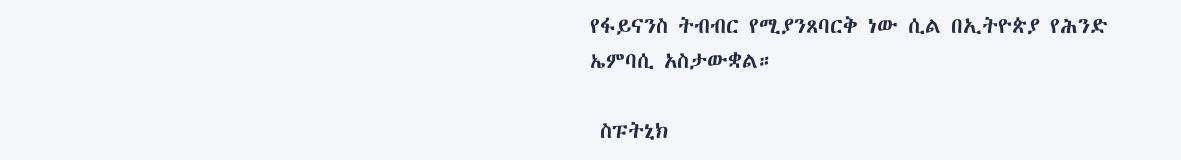የፋይናንስ ትብብር የሚያንጸባርቅ ነው ሲል በኢትዮጵያ የሕንድ ኤምባሲ አስታውቋል።

 ስፑትኒክ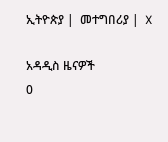ኢትዮጵያ |  መተግበሪያ |  X

አዳዲስ ዜናዎች
0